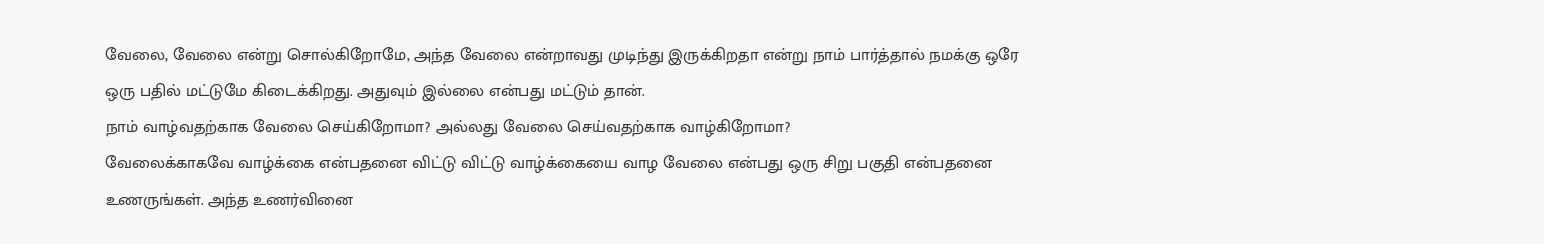வேலை, வேலை என்று சொல்கிறோமே, அந்த வேலை என்றாவது முடிந்து இருக்கிறதா என்று நாம் பார்த்தால் நமக்கு ஒரே ஒரு பதில் மட்டுமே கிடைக்கிறது. அதுவும் இல்லை என்பது மட்டும் தான்.
நாம் வாழ்வதற்காக வேலை செய்கிறோமா? அல்லது வேலை செய்வதற்காக வாழ்கிறோமா?
வேலைக்காகவே வாழ்க்கை என்பதனை விட்டு விட்டு வாழ்க்கையை வாழ வேலை என்பது ஒரு சிறு பகுதி என்பதனை உணருங்கள். அந்த உணர்வினை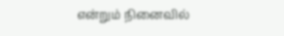என்றும் நினைவில்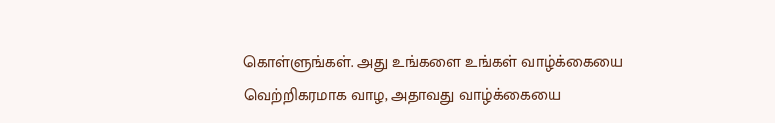கொள்ளுங்கள். அது உங்களை உங்கள் வாழ்க்கையை வெற்றிகரமாக வாழ, அதாவது வாழ்க்கையை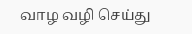வாழ வழி செய்து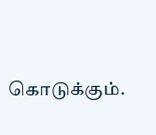கொடுக்கும்.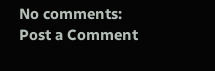No comments:
Post a Comment